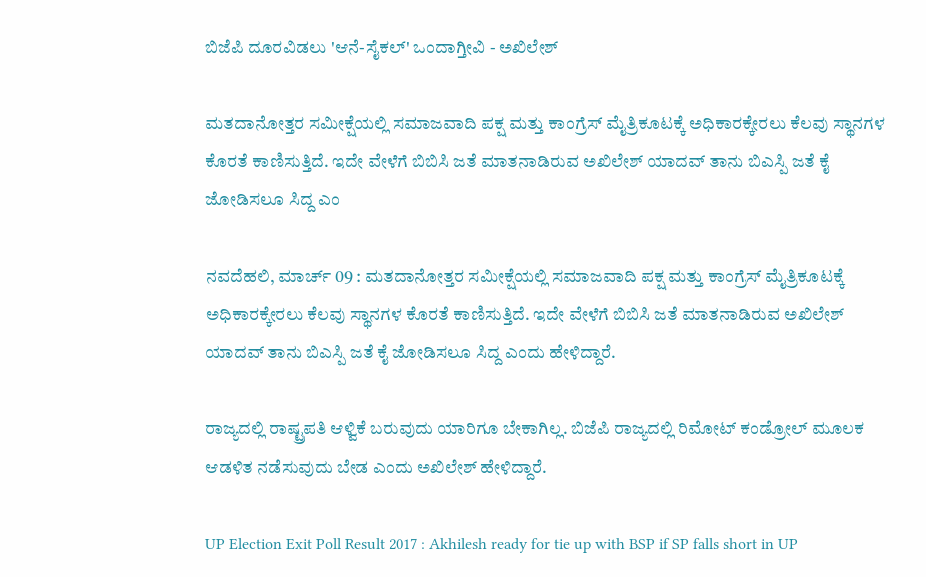ಬಿಜೆಪಿ ದೂರವಿಡಲು 'ಆನೆ-ಸೈಕಲ್' ಒಂದಾಗ್ತೀವಿ - ಅಖಿಲೇಶ್

ಮತದಾನೋತ್ತರ ಸಮೀಕ್ಷೆಯಲ್ಲಿ ಸಮಾಜವಾದಿ ಪಕ್ಷ ಮತ್ತು ಕಾಂಗ್ರೆಸ್ ಮೈತ್ರಿಕೂಟಕ್ಕೆ ಅಧಿಕಾರಕ್ಕೇರಲು ಕೆಲವು ಸ್ಥಾನಗಳ ಕೊರತೆ ಕಾಣಿಸುತ್ತಿದೆ. ಇದೇ ವೇಳೆಗೆ ಬಿಬಿಸಿ ಜತೆ ಮಾತನಾಡಿರುವ ಅಖಿಲೇಶ್ ಯಾದವ್ ತಾನು ಬಿಎಸ್ಪಿ ಜತೆ ಕೈ ಜೋಡಿಸಲೂ ಸಿದ್ದ ಎಂ

ನವದೆಹಲಿ, ಮಾರ್ಚ್ 09 : ಮತದಾನೋತ್ತರ ಸಮೀಕ್ಷೆಯಲ್ಲಿ ಸಮಾಜವಾದಿ ಪಕ್ಷ ಮತ್ತು ಕಾಂಗ್ರೆಸ್ ಮೈತ್ರಿಕೂಟಕ್ಕೆ ಅಧಿಕಾರಕ್ಕೇರಲು ಕೆಲವು ಸ್ಥಾನಗಳ ಕೊರತೆ ಕಾಣಿಸುತ್ತಿದೆ. ಇದೇ ವೇಳೆಗೆ ಬಿಬಿಸಿ ಜತೆ ಮಾತನಾಡಿರುವ ಅಖಿಲೇಶ್ ಯಾದವ್ ತಾನು ಬಿಎಸ್ಪಿ ಜತೆ ಕೈ ಜೋಡಿಸಲೂ ಸಿದ್ದ ಎಂದು ಹೇಳಿದ್ದಾರೆ.

ರಾಜ್ಯದಲ್ಲಿ ರಾಷ್ಟ್ರಪತಿ ಆಳ್ವಿಕೆ ಬರುವುದು ಯಾರಿಗೂ ಬೇಕಾಗಿಲ್ಲ. ಬಿಜೆಪಿ ರಾಜ್ಯದಲ್ಲಿ ರಿಮೋಟ್ ಕಂಡ್ರೋಲ್ ಮೂಲಕ ಆಡಳಿತ ನಡೆಸುವುದು ಬೇಡ ಎಂದು ಅಖಿಲೇಶ್ ಹೇಳಿದ್ದಾರೆ.

UP Election Exit Poll Result 2017 : Akhilesh ready for tie up with BSP if SP falls short in UP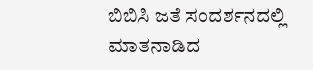ಬಿಬಿಸಿ ಜತೆ ಸಂದರ್ಶನದಲ್ಲಿ ಮಾತನಾಡಿದ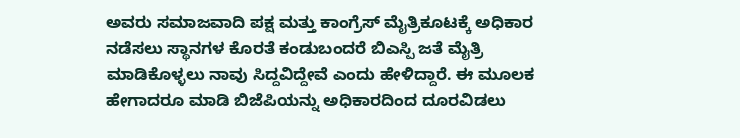ಅವರು ಸಮಾಜವಾದಿ ಪಕ್ಷ ಮತ್ತು ಕಾಂಗ್ರೆಸ್ ಮೈತ್ರಿಕೂಟಕ್ಕೆ ಅಧಿಕಾರ ನಡೆಸಲು ಸ್ಥಾನಗಳ ಕೊರತೆ ಕಂಡುಬಂದರೆ ಬಿಎಸ್ಪಿ ಜತೆ ಮೈತ್ರಿ ಮಾಡಿಕೊಳ್ಳಲು ನಾವು ಸಿದ್ದವಿದ್ದೇವೆ ಎಂದು ಹೇಳಿದ್ದಾರೆ. ಈ ಮೂಲಕ ಹೇಗಾದರೂ ಮಾಡಿ ಬಿಜೆಪಿಯನ್ನು ಅಧಿಕಾರದಿಂದ ದೂರವಿಡಲು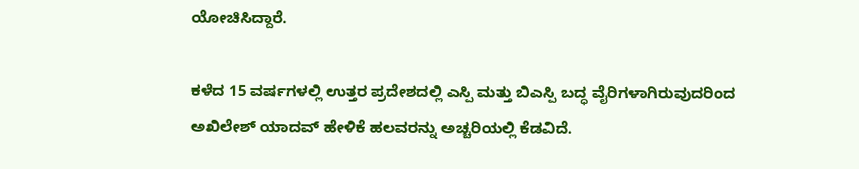ಯೋಚಿಸಿದ್ದಾರೆ.

ಕಳೆದ 15 ವರ್ಷಗಳಲ್ಲಿ ಉತ್ತರ ಪ್ರದೇಶದಲ್ಲಿ ಎಸ್ಪಿ ಮತ್ತು ಬಿಎಸ್ಪಿ ಬದ್ಧ ವೈರಿಗಳಾಗಿರುವುದರಿಂದ ಅಖಿಲೇಶ್ ಯಾದವ್ ಹೇಳಿಕೆ ಹಲವರನ್ನು ಅಚ್ಚರಿಯಲ್ಲಿ ಕೆಡವಿದೆ.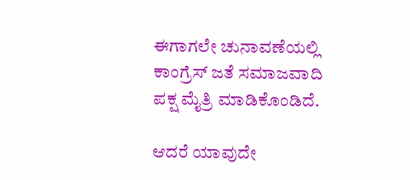ಈಗಾಗಲೇ ಚುನಾವಣೆಯಲ್ಲಿ ಕಾಂಗ್ರೆಸ್ ಜತೆ ಸಮಾಜವಾದಿ ಪಕ್ಷ ಮೈತ್ರಿ ಮಾಡಿಕೊಂಡಿದೆ.

ಆದರೆ ಯಾವುದೇ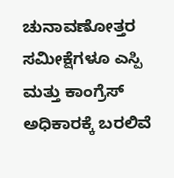ಚುನಾವಣೋತ್ತರ ಸಮೀಕ್ಷೆಗಳೂ ಎಸ್ಪಿ ಮತ್ತು ಕಾಂಗ್ರೆಸ್ ಅಧಿಕಾರಕ್ಕೆ ಬರಲಿವೆ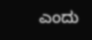ಎಂದು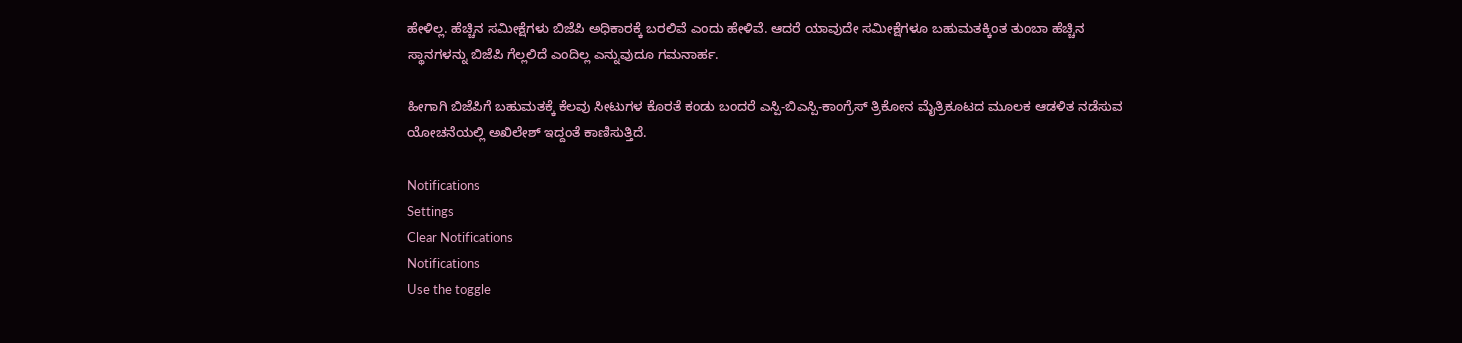ಹೇಳಿಲ್ಲ. ಹೆಚ್ಚಿನ ಸಮೀಕ್ಷೆಗಳು ಬಿಜೆಪಿ ಅಧಿಕಾರಕ್ಕೆ ಬರಲಿವೆ ಎಂದು ಹೇಳಿವೆ. ಆದರೆ ಯಾವುದೇ ಸಮೀಕ್ಷೆಗಳೂ ಬಹುಮತಕ್ಕಿಂತ ತುಂಬಾ ಹೆಚ್ಚಿನ ಸ್ಥಾನಗಳನ್ನು ಬಿಜೆಪಿ ಗೆಲ್ಲಲಿದೆ ಎಂದಿಲ್ಲ ಎನ್ನುವುದೂ ಗಮನಾರ್ಹ.

ಹೀಗಾಗಿ ಬಿಜೆಪಿಗೆ ಬಹುಮತಕ್ಕೆ ಕೆಲವು ಸೀಟುಗಳ ಕೊರತೆ ಕಂಡು ಬಂದರೆ ಎಸ್ಪಿ-ಬಿಎಸ್ಪಿ-ಕಾಂಗ್ರೆಸ್ ತ್ರಿಕೋನ ಮೈತ್ರಿಕೂಟದ ಮೂಲಕ ಆಡಳಿತ ನಡೆಸುವ ಯೋಚನೆಯಲ್ಲಿ ಅಖಿಲೇಶ್ ಇದ್ದಂತೆ ಕಾಣಿಸುತ್ತಿದೆ.

Notifications
Settings
Clear Notifications
Notifications
Use the toggle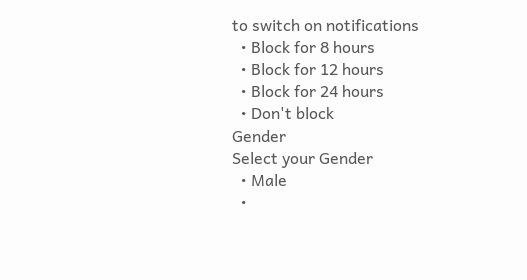to switch on notifications
  • Block for 8 hours
  • Block for 12 hours
  • Block for 24 hours
  • Don't block
Gender
Select your Gender
  • Male
  •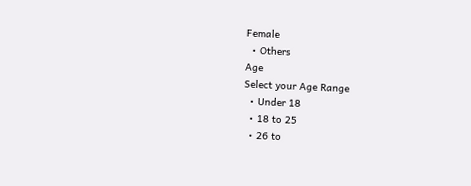Female
  • Others
Age
Select your Age Range
  • Under 18
  • 18 to 25
  • 26 to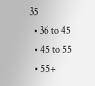35
  • 36 to 45
  • 45 to 55
  • 55+